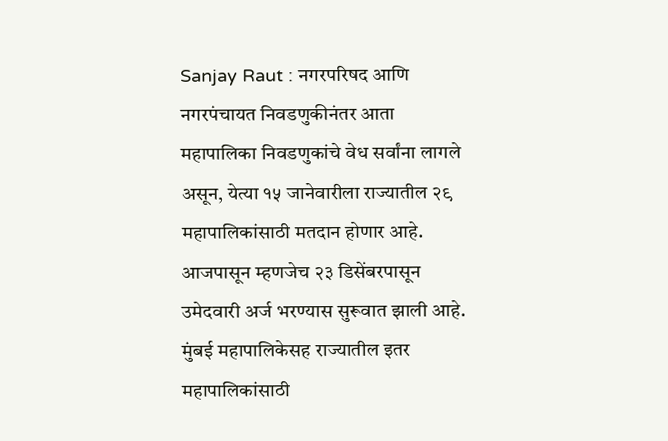Sanjay Raut : नगरपरिषद आणि नगरपंचायत निवडणुकीनंतर आता महापालिका निवडणुकांचे वेध सर्वांना लागले असून, येत्या १५ जानेवारीला राज्यातील २९ महापालिकांसाठी मतदान होणार आहे. आजपासून म्हणजेच २३ डिसेंबरपासून उमेदवारी अर्ज भरण्यास सुरूवात झाली आहे. मुंबई महापालिकेसह राज्यातील इतर महापालिकांसाठी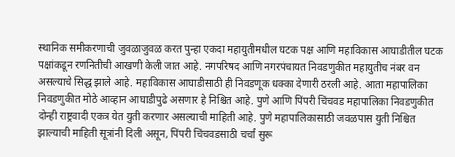स्थानिक समीकरणाची जुवळाजुवळ करत पुन्हा एकदा महायुतीमधील घटक पक्ष आणि महाविकास आघाडीतील घटक पक्षांकडून रणनितीची आखणी केली जात आहे. नगपरिषद आणि नगरपंचायत निवडणुकीत महायुतीच नंबर वन असल्याचे सिद्ध झाले आहे. महाविकास आघाडीसाठी ही निवडणूक धक्का देणारी ठरली आहे. आता महापालिका निवडणुकीत मोठे आव्हान आघाडीपुढे असणार हे निश्चित आहे. पुणे आणि पिंपरी चिंचवड महापालिका निवडणुकीत दोन्ही राष्ट्रवादी एकत्र येत युती करणार असल्याची माहिती आहे. पुणे महापालिकासाठी जवळपास युती निश्चित झाल्याची माहिती सूत्रांनी दिली असून, पिंपरी चिंचवडसाठी चर्चां सुरू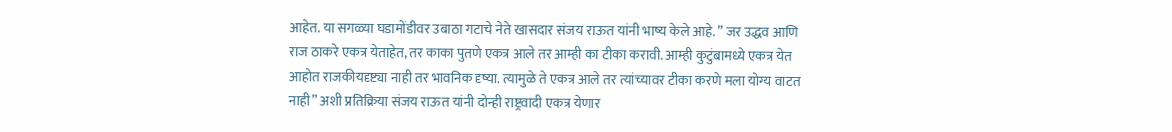आहेत. या सगळ्या घडामोंडीवर उबाठा गटाचे नेते खासदार संजय राऊत यांनी भाष्य केले आहे. ” जर उद्धव आणि राज ठाकरे एकत्र येताहेत, तर काका पुतणे एकत्र आले तर आम्ही का टीका करावी. आम्ही कुटुंबामध्ये एकत्र येत आहोत राजकीयदृष्ट्या नाही तर भावनिक दृष्या. त्यामुळे ते एकत्र आले तर त्यांच्यावर टीका करणे मला योग्य वाटत नाही” अशी प्रतिक्रिया संजय राऊत यांनी दोन्ही राष्ट्रवादी एकत्र येणार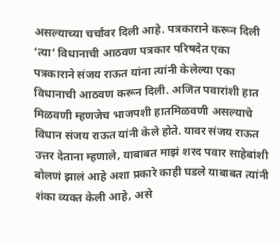असल्याच्या चर्चांवर दिली आहे. पत्रकाराने करून दिली ‘त्या’ विधानाची आठवण पत्रकार परिषदेत एका पत्रकाराने संजय राऊत यांना त्यांनी केलेल्या एका विधानाची आठवण करून दिली. अजित पवारांशी हात मिळवणी म्हणजेच भाजपशी हातमिळवणी असल्याचे विधान संजय राऊत यांनी केले होते. यावर संजय राऊत उत्तर देताना म्हणाले, याबाबत माझं शरद पवार साहेबांशी बोलणं झालं आहे अशा प्रकारे काही घडले याबाबत त्यांनी शंका व्यक्त केली आहे, असे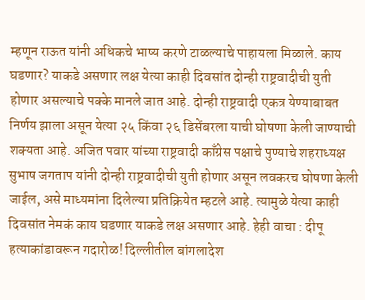म्हणून राऊत यांनी अधिकचे भाष्य करणे टाळल्याचे पाहायला मिळाले. काय घडणार? याकडे असणार लक्ष येत्या काही दिवसांत दोन्ही राष्ट्रवादीची युती होणार असल्याचे पक्के मानले जात आहे. दोन्ही राष्ट्रवादी एकत्र येण्याबाबत निर्णय झाला असून येत्या २५ किंवा २६ डिसेंबरला याची घोषणा केली जाण्याची शक्यता आहे. अजित पवार यांच्या राष्ट्रवादी काँग्रेस पक्षाचे पुण्याचे शहराध्यक्ष सुभाष जगताप यांनी दोन्ही राष्ट्रवादीची युती होणार असून लवकरच घोषणा केली जाईल, असे माध्यमांना दिलेल्या प्रतिक्रियेत म्हटले आहे. त्यामुळे येत्या काही दिवसांत नेमकं काय घडणार याकडे लक्ष असणार आहे. हेही वाचा : दीपू हत्याकांडावरून गदारोळ! दिल्लीतील बांगलादेश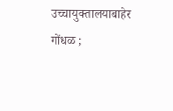उच्चायुक्तालयाबाहेर गोंधळ ;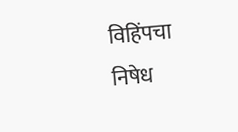विहिंपचा निषेध